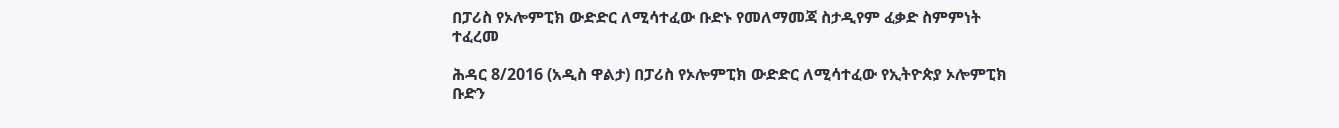በፓሪስ የኦሎምፒክ ውድድር ለሚሳተፈው ቡድኑ የመለማመጃ ስታዲየም ፈቃድ ስምምነት ተፈረመ

ሕዳር 8/2016 (አዲስ ዋልታ) በፓሪስ የኦሎምፒክ ውድድር ለሚሳተፈው የኢትዮጵያ ኦሎምፒክ ቡድን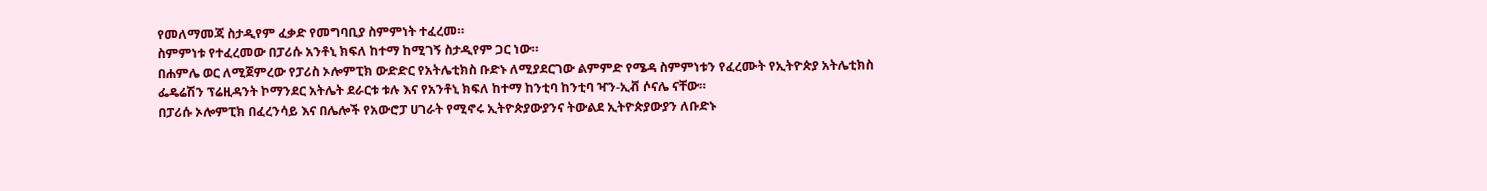የመለማመጃ ስታዲየም ፈቃድ የመግባቢያ ስምምነት ተፈረመ።
ስምምነቱ የተፈረመው በፓሪሱ አንቶኒ ክፍለ ከተማ ከሚገኝ ስታዲየም ጋር ነው።
በሐምሌ ወር ለሚጀምረው የፓሪስ ኦሎምፒክ ውድድር የአትሌቲክስ ቡድኑ ለሚያደርገው ልምምድ የሜዳ ስምምነቱን የፈረሙት የኢትዮጵያ አትሌቲክስ ፌዴሬሽን ፕሬዚዳንት ኮማንደር አትሌት ደራርቱ ቱሉ እና የአንቶኒ ክፍለ ከተማ ከንቲባ ከንቲባ ዣን-ኢቭ ሶናሌ ናቸው።
በፓሪሱ ኦሎምፒክ በፈረንሳይ እና በሌሎች የአውሮፓ ሀገራት የሚኖሩ ኢትዮጵያውያንና ትውልደ ኢትዮጵያውያን ለቡድኑ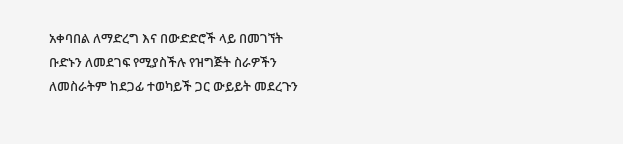አቀባበል ለማድረግ እና በውድድሮች ላይ በመገኘት ቡድኑን ለመደገፍ የሚያስችሉ የዝግጅት ስራዎችን ለመስራትም ከደጋፊ ተወካይች ጋር ውይይት መደረጉን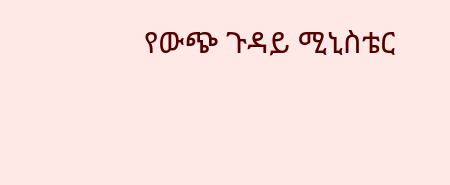የውጭ ጉዳይ ሚኒስቴር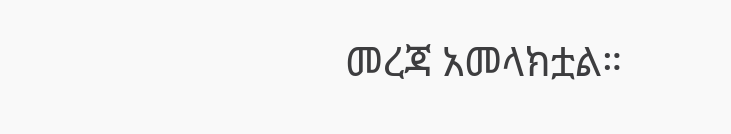መረጃ አመላክቷል።